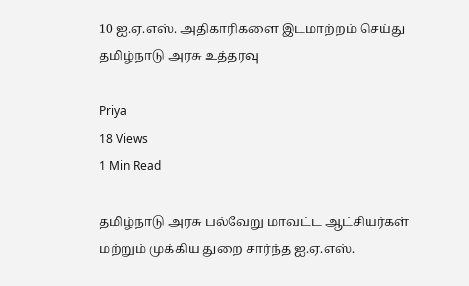10 ஐ.ஏ.எஸ். அதிகாரிகளை இடமாற்றம் செய்து தமிழ்நாடு அரசு உத்தரவு

Priya
18 Views
1 Min Read

தமிழ்நாடு அரசு பல்வேறு மாவட்ட ஆட்சியர்கள் மற்றும் முக்கிய துறை சார்ந்த ஐ.ஏ.எஸ்.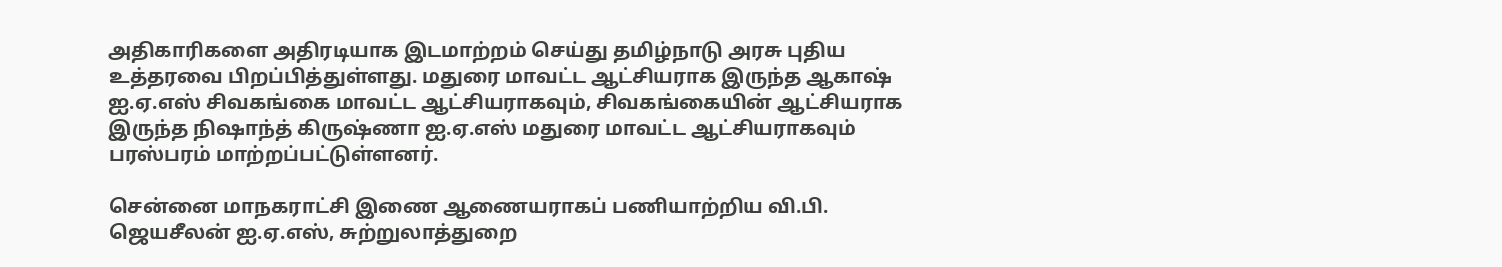அதிகாரிகளை அதிரடியாக இடமாற்றம் செய்து தமிழ்நாடு அரசு புதிய உத்தரவை பிறப்பித்துள்ளது. மதுரை மாவட்ட ஆட்சியராக இருந்த ஆகாஷ் ஐ.ஏ.எஸ் சிவகங்கை மாவட்ட ஆட்சியராகவும், சிவகங்கையின் ஆட்சியராக இருந்த நிஷாந்த் கிருஷ்ணா ஐ.ஏ.எஸ் மதுரை மாவட்ட ஆட்சியராகவும் பரஸ்பரம் மாற்றப்பட்டுள்ளனர்.

சென்னை மாநகராட்சி இணை ஆணையராகப் பணியாற்றிய வி.பி. ஜெயசீலன் ஐ.ஏ.எஸ், சுற்றுலாத்துறை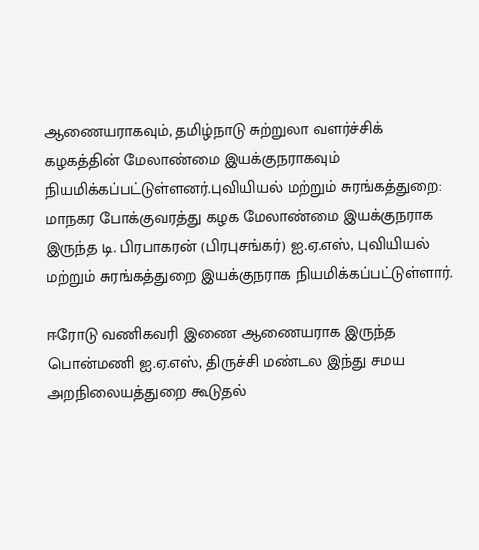ஆணையராகவும், தமிழ்நாடு சுற்றுலா வளர்ச்சிக் கழகத்தின் மேலாண்மை இயக்குநராகவும் நியமிக்கப்பட்டுள்ளனர்.புவியியல் மற்றும் சுரங்கத்துறை: மாநகர போக்குவரத்து கழக மேலாண்மை இயக்குநராக இருந்த டி. பிரபாகரன் (பிரபுசங்கர்) ஐ.ஏ.எஸ், புவியியல் மற்றும் சுரங்கத்துறை இயக்குநராக நியமிக்கப்பட்டுள்ளார்.

ஈரோடு வணிகவரி இணை ஆணையராக இருந்த பொன்மணி ஐ.ஏ.எஸ், திருச்சி மண்டல இந்து சமய அறநிலையத்துறை கூடுதல்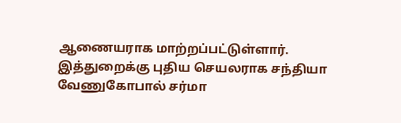ஆணையராக மாற்றப்பட்டுள்ளார். இத்துறைக்கு புதிய செயலராக சந்தியா வேணுகோபால் சர்மா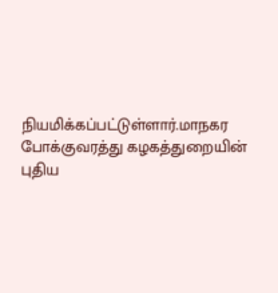நியமிக்கப்பட்டுள்ளார்.மாநகர போக்குவரத்து கழகத்துறையின் புதிய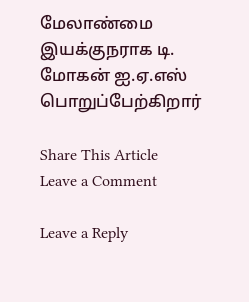மேலாண்மை இயக்குநராக டி. மோகன் ஐ.ஏ.எஸ் பொறுப்பேற்கிறார்

Share This Article
Leave a Comment

Leave a Reply